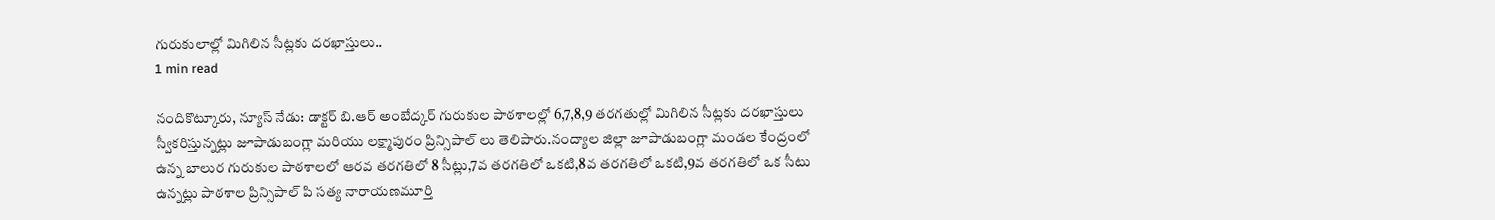గురుకులాల్లో మిగిలిన సీట్లకు దరఖాస్తులు..
1 min read

నందికొట్కూరు, న్యూస్ నేడు: డాక్టర్ బి.ఆర్ అంబేద్కర్ గురుకుల పాఠశాలల్లో 6,7,8,9 తరగతుల్లో మిగిలిన సీట్లకు దరఖాస్తులు స్వీకరిస్తున్నట్లు జూపాడుబంగ్లా మరియు లక్ష్మాపురం ప్రిన్సిపాల్ లు తెలిపారు.నంద్యాల జిల్లా జూపాడుబంగ్లా మండల కేంద్రంలో ఉన్న బాలుర గురుకుల పాఠశాలలో ఆరవ తరగతిలో 8 సీట్లు,7వ తరగతిలో ఒకటి,8వ తరగతిలో ఒకటి,9వ తరగతిలో ఒక సీటు ఉన్నట్లు పాఠశాల ప్రిన్సిపాల్ పి సత్య నారాయణమూర్తి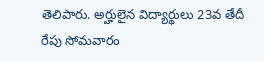తెలిపారు. అర్హులైన విద్యార్థులు 23వ తేదీ రేపు సోమవారం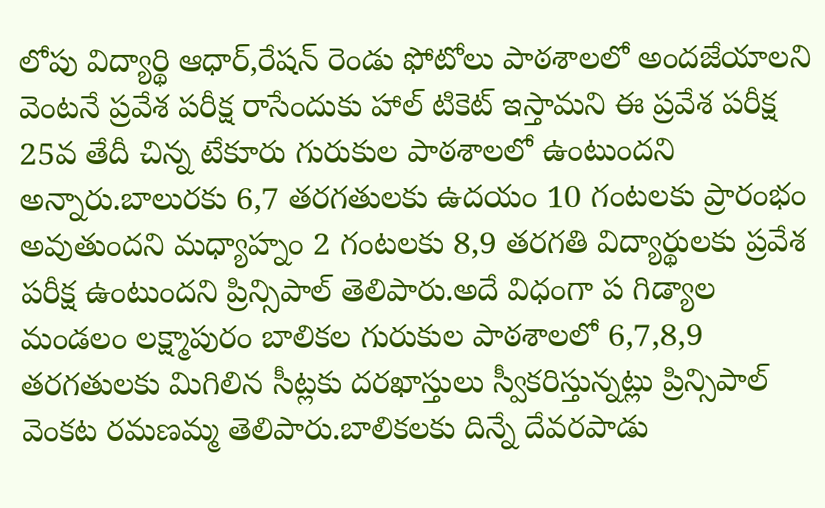లోపు విద్యార్థి ఆధార్,రేషన్ రెండు ఫోటోలు పాఠశాలలో అందజేయాలని వెంటనే ప్రవేశ పరీక్ష రాసేందుకు హాల్ టికెట్ ఇస్తామని ఈ ప్రవేశ పరీక్ష 25వ తేదీ చిన్న టేకూరు గురుకుల పాఠశాలలో ఉంటుందని అన్నారు.బాలురకు 6,7 తరగతులకు ఉదయం 10 గంటలకు ప్రారంభం అవుతుందని మధ్యాహ్నం 2 గంటలకు 8,9 తరగతి విద్యార్థులకు ప్రవేశ పరీక్ష ఉంటుందని ప్రిన్సిపాల్ తెలిపారు.అదే విధంగా ప గిడ్యాల మండలం లక్ష్మాపురం బాలికల గురుకుల పాఠశాలలో 6,7,8,9 తరగతులకు మిగిలిన సీట్లకు దరఖాస్తులు స్వీకరిస్తున్నట్లు ప్రిన్సిపాల్ వెంకట రమణమ్మ తెలిపారు.బాలికలకు దిన్నే దేవరపాడు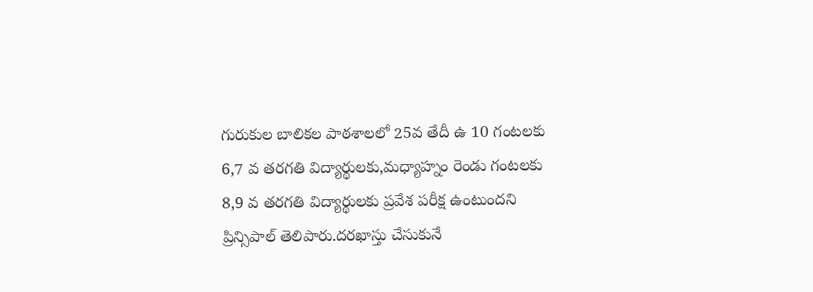గురుకుల బాలికల పాఠశాలలో 25వ తేదీ ఉ 10 గంటలకు 6,7 వ తరగతి విద్యార్థులకు,మధ్యాహ్నం రెండు గంటలకు 8,9 వ తరగతి విద్యార్థులకు ప్రవేశ పరీక్ష ఉంటుందని ప్రిన్సిపాల్ తెలిపారు.దరఖాస్తు చేసుకునే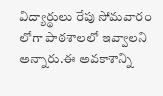విద్యార్థులు రేపు సోమవారం లోగా పాఠశాలలో ఇవ్వాలని అన్నారు.ఈ అవకాశాన్ని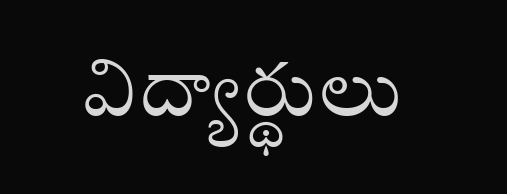విద్యార్థులు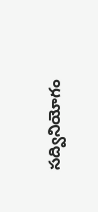సద్వినియోగం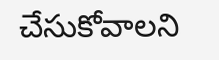చేసుకోవాలని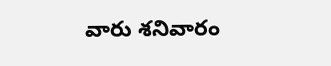వారు శనివారం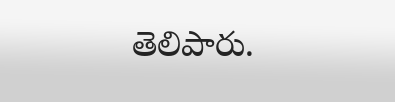తెలిపారు.